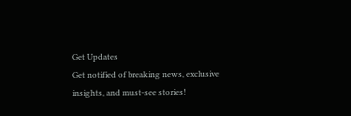Get Updates
Get notified of breaking news, exclusive insights, and must-see stories!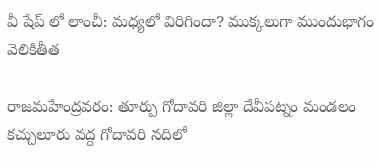వీ షేప్ లో లాంచీ: మధ్యలో విరిగిందా? ముక్కలుగా ముందుభాగం వెలికితీత

రాజమహేంద్రవరం: తూర్పు గోదావరి జిల్లా దేవీపట్నం మండలం కచ్చులూరు వద్ద గోదావరి నదిలో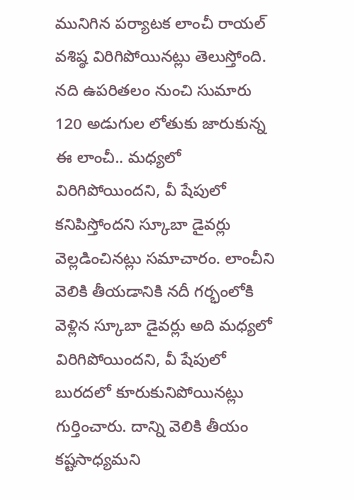మునిగిన పర్యాటక లాంచీ రాయల్ వశిష్ఠ విరిగిపోయినట్లు తెలుస్తోంది. నది ఉపరితలం నుంచి సుమారు 120 అడుగుల లోతుకు జారుకున్న ఈ లాంచీ.. మధ్యలో విరిగిపోయిందని, వీ షేపులో కనిపిస్తోందని స్కూబా డైవర్లు వెల్లడించినట్లు సమాచారం. లాంచీని వెలికి తీయడానికి నదీ గర్భంలోకి వెళ్లిన స్కూబా డైవర్లు అది మధ్యలో విరిగిపోయిందని, వీ షేపులో బురదలో కూరుకునిపోయినట్లు గుర్తించారు. దాన్ని వెలికి తీయం కష్టసాధ్యమని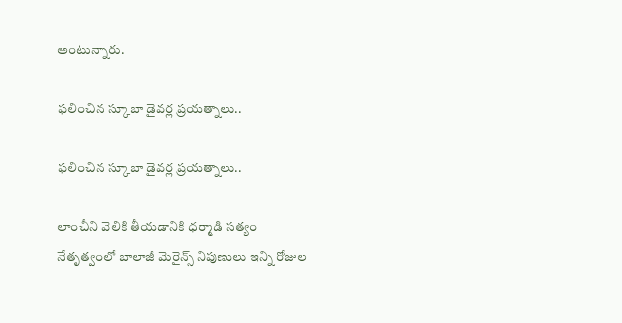అంటున్నారు.

ఫలించిన స్కూబా డైవర్ల ప్రయత్నాలు..

ఫలించిన స్కూబా డైవర్ల ప్రయత్నాలు..

లాంచీని వెలికి తీయడానికి ధర్మాడి సత్యం నేతృత్వంలో బాలాజీ మెరైన్స్ నిపుణులు ఇన్ని రోజుల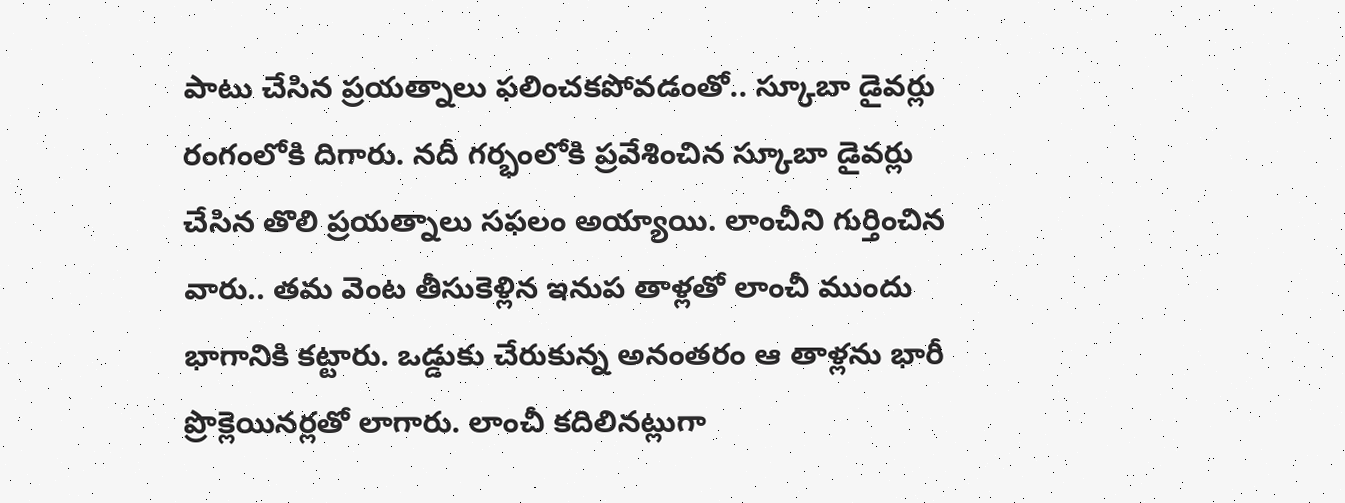పాటు చేసిన ప్రయత్నాలు ఫలించకపోవడంతో.. స్కూబా డైవర్లు రంగంలోకి దిగారు. నదీ గర్భంలోకి ప్రవేశించిన స్కూబా డైవర్లు చేసిన తొలి ప్రయత్నాలు సఫలం అయ్యాయి. లాంచీని గుర్తించిన వారు.. తమ వెంట తీసుకెళ్లిన ఇనుప తాళ్లతో లాంచీ ముందు భాగానికి కట్టారు. ఒడ్డుకు చేరుకున్న అనంతరం ఆ తాళ్లను భారీ ప్రొక్లెయినర్లతో లాగారు. లాంచీ కదిలినట్లుగా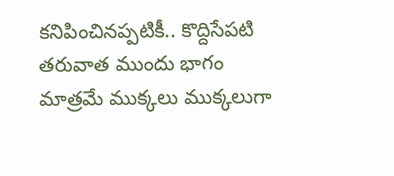కనిపించినప్పటికీ.. కొద్దిసేపటి తరువాత ముందు భాగం మాత్రమే ముక్కలు ముక్కలుగా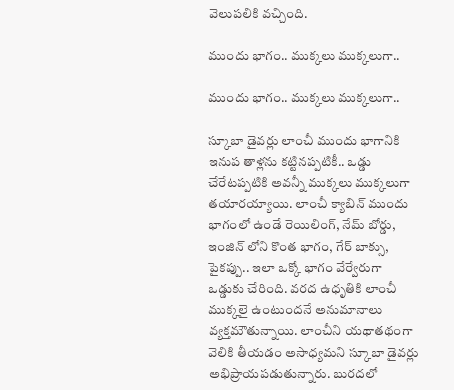వెలుపలికి వచ్చింది.

ముందు భాగం.. ముక్కలు ముక్కలుగా..

ముందు భాగం.. ముక్కలు ముక్కలుగా..

స్కూబా డైవర్లు లాంచీ ముందు భాగానికి ఇనుప తాళ్లను కట్టినప్పటికీ.. ఒడ్డు చేరేటప్పటికి అవన్నీ ముక్కలు ముక్కలుగా తయారయ్యాయి. లాంచీ క్యాబిన్ ముందు భాగంలో ఉండే రెయిలింగ్, నేమ్ బోర్డు, ఇంజిన్ లోని కొంత భాగం, గేర్ బాక్సు, పైకప్పు.. ఇలా ఒక్కో భాగం వేర్వేరుగా ఒడ్డుకు చేరింది. వరద ఉధృతికి లాంచీ ముక్కలై ఉంటుందనే అనుమానాలు వ్యక్తమౌతున్నాయి. లాంచీని యథాతథంగా వెలికి తీయడం అసాధ్యమని స్కూబా డైవర్లు అభిప్రాయపడుతున్నారు. బురదలో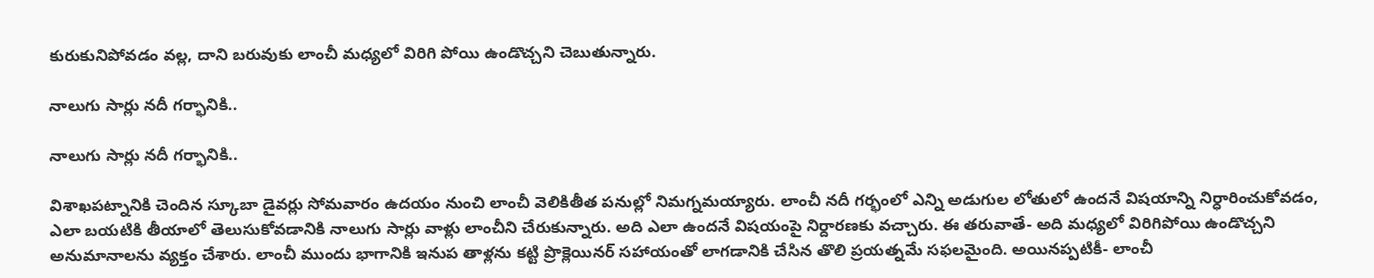కురుకునిపోవడం వల్ల, దాని బరువుకు లాంచీ మధ్యలో విరిగి పోయి ఉండొచ్చని చెబుతున్నారు.

నాలుగు సార్లు నదీ గర్భానికి..

నాలుగు సార్లు నదీ గర్భానికి..

విశాఖపట్నానికి చెందిన స్కూబా డైవర్లు సోమవారం ఉదయం నుంచి లాంచీ వెలికితీత పనుల్లో నిమగ్నమయ్యారు. లాంచీ నదీ గర్భంలో ఎన్ని అడుగుల లోతులో ఉందనే విషయాన్ని నిర్ధారించుకోవడం, ఎలా బయటికి తీయాలో తెలుసుకోవడానికి నాలుగు సార్లు వాళ్లు లాంచీని చేరుకున్నారు. అది ఎలా ఉందనే విషయంపై నిర్దారణకు వచ్చారు. ఈ తరువాతే- అది మధ్యలో విరిగిపోయి ఉండొచ్చని అనుమానాలను వ్యక్తం చేశారు. లాంచీ ముందు భాగానికి ఇనుప తాళ్లను కట్టి ప్రొక్లెయినర్ సహాయంతో లాగడానికి చేసిన తొలి ప్రయత్నమే సఫలమైంది. అయినప్పటికీ- లాంచీ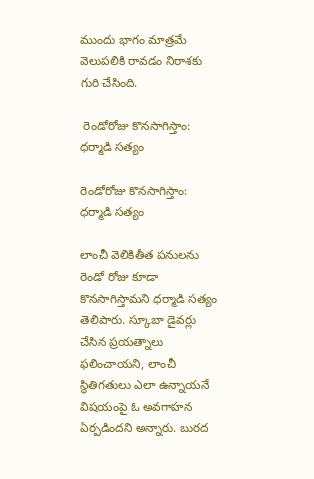ముందు భాగం మాత్రమే వెలుపలికి రావడం నిరాశకు గురి చేసింది.

 రెండోరోజు కొనసాగిస్తాం: ధర్మాడి సత్యం

రెండోరోజు కొనసాగిస్తాం: ధర్మాడి సత్యం

లాంచీ వెలికితీత పనులను రెండో రోజు కూడా కొనసాగిస్తామని ధర్మాడి సత్యం తెలిపారు. స్కూబా డైవర్లు చేసిన ప్రయత్నాలు ఫలించాయని, లాంచీ స్థితిగతులు ఎలా ఉన్నాయనే విషయంపై ఓ అవగాహన ఏర్పడిందని అన్నారు. బురద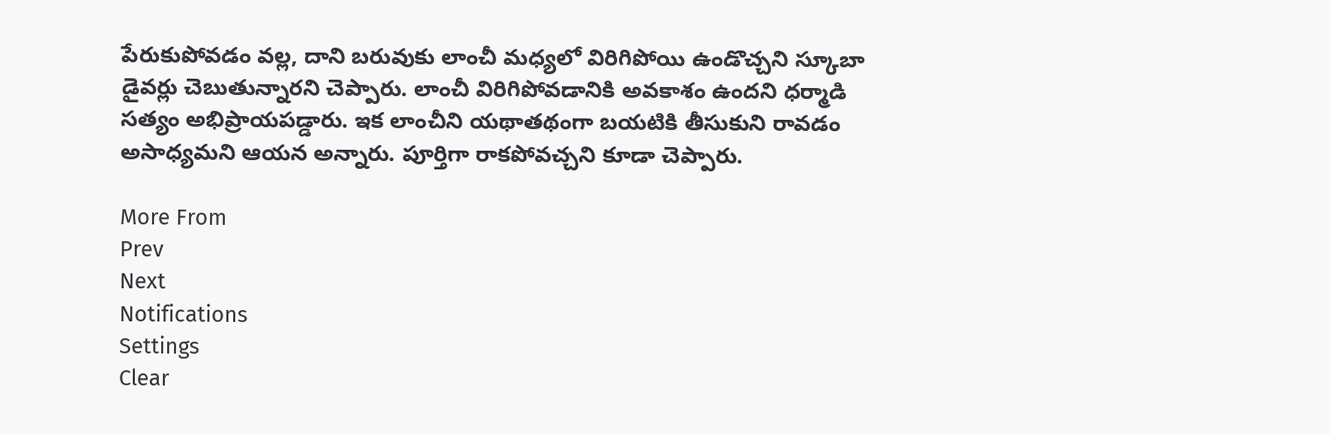పేరుకుపోవడం వల్ల, దాని బరువుకు లాంచీ మధ్యలో విరిగిపోయి ఉండొచ్చని స్కూబా డైవర్లు చెబుతున్నారని చెప్పారు. లాంచీ విరిగిపోవడానికి అవకాశం ఉందని ధర్మాడి సత్యం అభిప్రాయపడ్డారు. ఇక లాంచీని యథాతథంగా బయటికి తీసుకుని రావడం అసాధ్యమని ఆయన అన్నారు. పూర్తిగా రాకపోవచ్చని కూడా చెప్పారు.

More From
Prev
Next
Notifications
Settings
Clear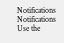Notifications
Notifications
Use the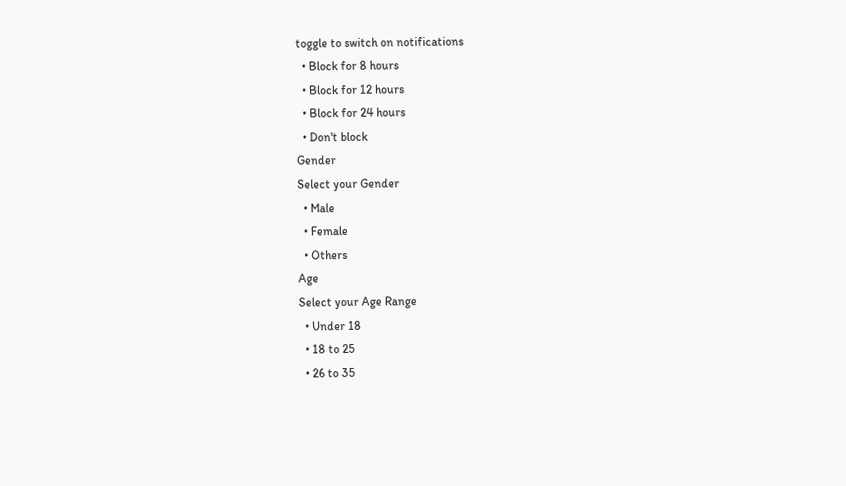toggle to switch on notifications
  • Block for 8 hours
  • Block for 12 hours
  • Block for 24 hours
  • Don't block
Gender
Select your Gender
  • Male
  • Female
  • Others
Age
Select your Age Range
  • Under 18
  • 18 to 25
  • 26 to 35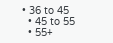• 36 to 45
  • 45 to 55
  • 55+